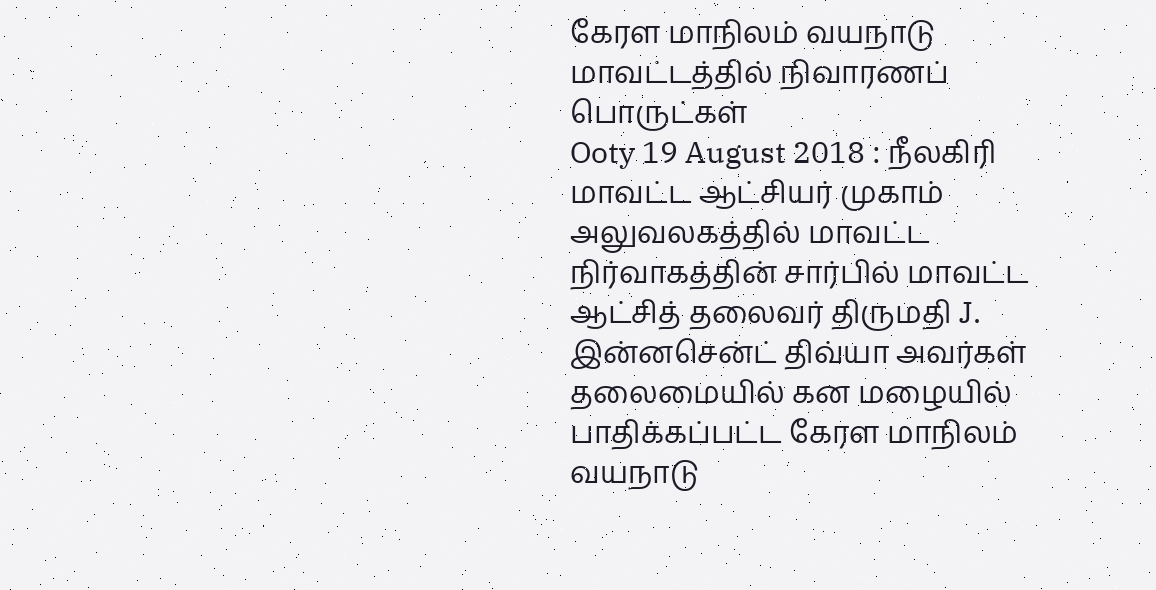கேரள மாநிலம் வயநாடு மாவட்டத்தில் நிவாரணப் பொருட்கள்
Ooty 19 August 2018 : நீலகிரி மாவட்ட ஆட்சியர் முகாம் அலுவலகத்தில் மாவட்ட நிர்வாகத்தின் சார்பில் மாவட்ட ஆட்சித் தலைவர் திருமதி J. இன்னசென்ட் திவ்யா அவர்கள் தலைமையில் கன மழையில் பாதிக்கப்பட்ட கேரள மாநிலம் வயநாடு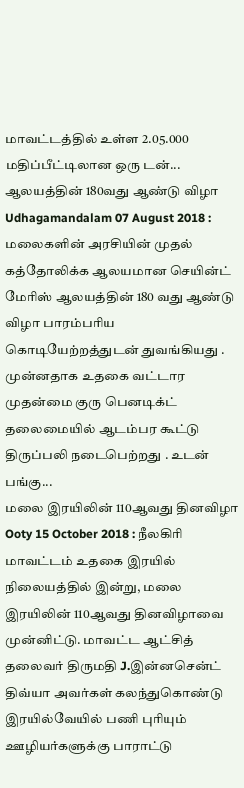மாவட்டத்தில் உள்ள 2.05.000 மதிப்பீட்டிலான ஒரு டன்...
ஆலயத்தின் 180வது ஆண்டு விழா
Udhagamandalam 07 August 2018 : மலைகளின் அரசியின் முதல் கத்தோலிக்க ஆலயமான செயின்ட் மேரிஸ் ஆலயத்தின் 180 வது ஆண்டு விழா பாரம்பரிய கொடியேற்றத்துடன் துவங்கியது .
முன்னதாக உதகை வட்டார முதன்மை குரு பெனடிக்ட் தலைமையில் ஆடம்பர கூட்டு திருப்பலி நடைபெற்றது . உடன் பங்கு...
மலை இரயிலின் 110ஆவது தினவிழா
Ooty 15 October 2018 : நீலகிரி மாவட்டம் உதகை இரயில் நிலையத்தில் இன்று, மலை இரயிலின் 110ஆவது தினவிழாவை முன்னிட்டு. மாவட்ட ஆட்சித் தலைவர் திருமதி J.இன்னசென்ட் திவ்யா அவர்கள் கலந்துகொண்டு இரயில்வேயில் பணி புரியும் ஊழியர்களுக்கு பாராட்டு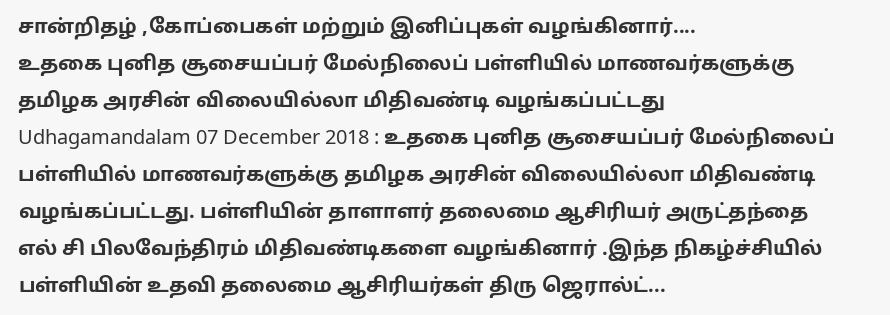சான்றிதழ் ,கோப்பைகள் மற்றும் இனிப்புகள் வழங்கினார்....
உதகை புனித சூசையப்பர் மேல்நிலைப் பள்ளியில் மாணவர்களுக்கு தமிழக அரசின் விலையில்லா மிதிவண்டி வழங்கப்பட்டது
Udhagamandalam 07 December 2018 : உதகை புனித சூசையப்பர் மேல்நிலைப் பள்ளியில் மாணவர்களுக்கு தமிழக அரசின் விலையில்லா மிதிவண்டி வழங்கப்பட்டது. பள்ளியின் தாளாளர் தலைமை ஆசிரியர் அருட்தந்தை எல் சி பிலவேந்திரம் மிதிவண்டிகளை வழங்கினார் .இந்த நிகழ்ச்சியில் பள்ளியின் உதவி தலைமை ஆசிரியர்கள் திரு ஜெரால்ட்...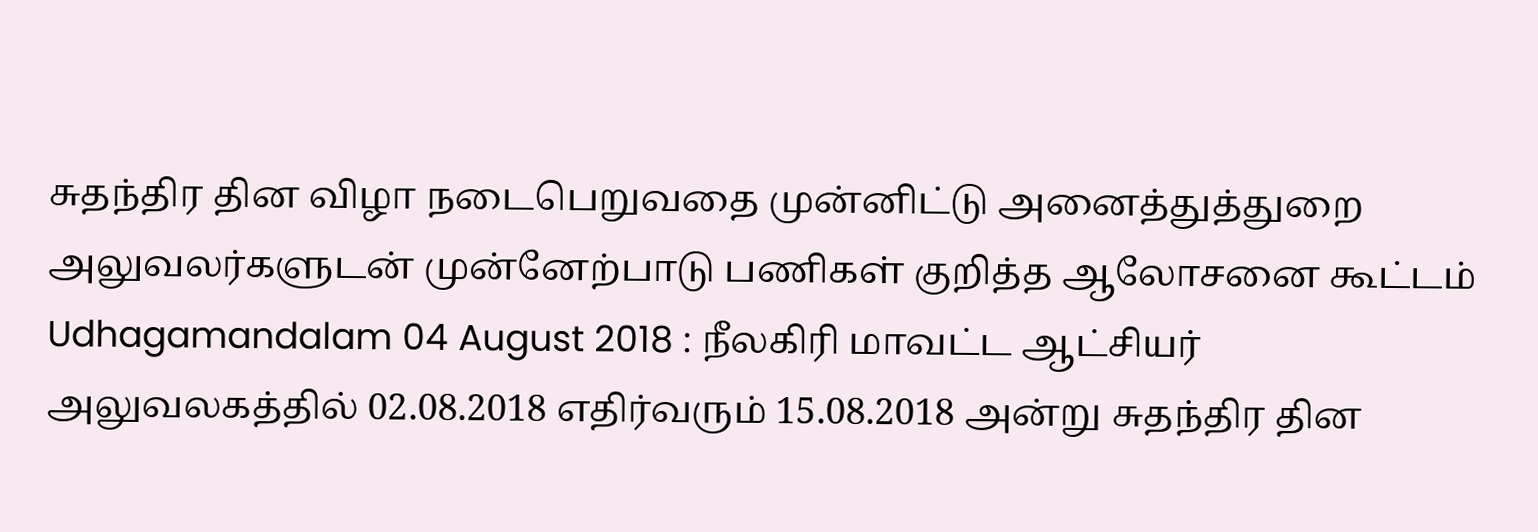சுதந்திர தின விழா நடைபெறுவதை முன்னிட்டு அனைத்துத்துறை அலுவலர்களுடன் முன்னேற்பாடு பணிகள் குறித்த ஆலோசனை கூட்டம்
Udhagamandalam 04 August 2018 : நீலகிரி மாவட்ட ஆட்சியர் அலுவலகத்தில் 02.08.2018 எதிர்வரும் 15.08.2018 அன்று சுதந்திர தின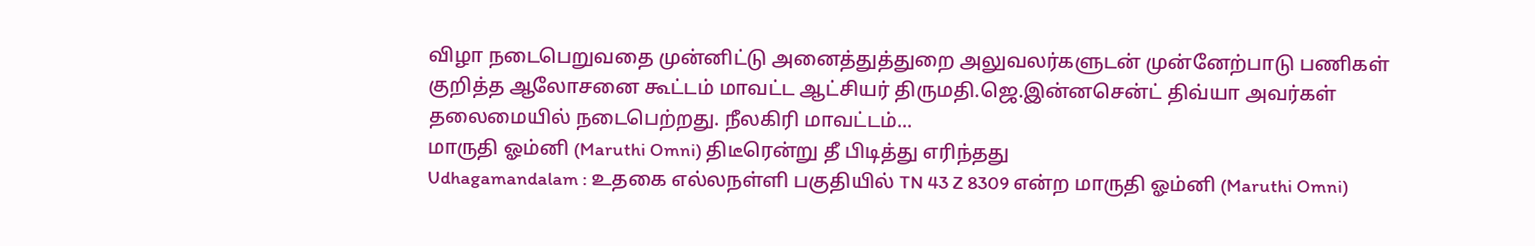விழா நடைபெறுவதை முன்னிட்டு அனைத்துத்துறை அலுவலர்களுடன் முன்னேற்பாடு பணிகள் குறித்த ஆலோசனை கூட்டம் மாவட்ட ஆட்சியர் திருமதி.ஜெ.இன்னசென்ட் திவ்யா அவர்கள் தலைமையில் நடைபெற்றது. நீலகிரி மாவட்டம்...
மாருதி ஓம்னி (Maruthi Omni) திடீரென்று தீ பிடித்து எரிந்தது
Udhagamandalam : உதகை எல்லநள்ளி பகுதியில் TN 43 Z 8309 என்ற மாருதி ஓம்னி (Maruthi Omni)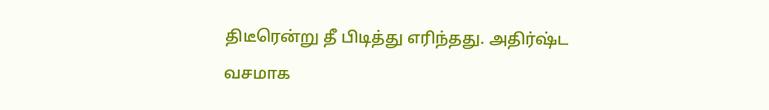திடீரென்று தீ பிடித்து எரிந்தது. அதிர்ஷ்ட வசமாக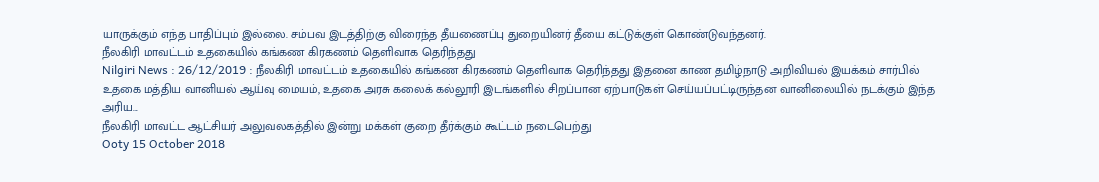யாருக்கும் எந்த பாதிப்பும் இல்லை. சம்பவ இடத்திற்கு விரைந்த தீயணைப்பு துறையினர் தீயை கட்டுக்குள் கொண்டுவந்தனர்.
நீலகிரி மாவட்டம் உதகையில் கங்கண கிரகணம் தெளிவாக தெரிந்தது
Nilgiri News : 26/12/2019 : நீலகிரி மாவட்டம் உதகையில் கங்கண கிரகணம் தெளிவாக தெரிந்தது இதனை காண தமிழ்நாடு அறிவியல் இயக்கம் சார்பில் உதகை மத்திய வானியல் ஆய்வு மையம், உதகை அரசு கலைக் கல்லூரி இடங்களில் சிறப்பான ஏற்பாடுகள் செய்யப்பட்டிருந்தன வானிலையில் நடக்கும் இந்த அரிய...
நீலகிரி மாவட்ட ஆட்சியர் அலுவலகத்தில் இன்று மக்கள் குறை தீர்க்கும் கூட்டம் நடைபெற்து
Ooty 15 October 2018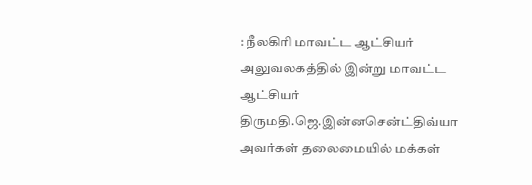: நீலகிரி மாவட்ட ஆட்சியர் அலுவலகத்தில் இன்று மாவட்ட ஆட்சியர் திருமதி.ஜெ.இன்னசென்ட்திவ்யா அவர்கள் தலைமையில் மக்கள்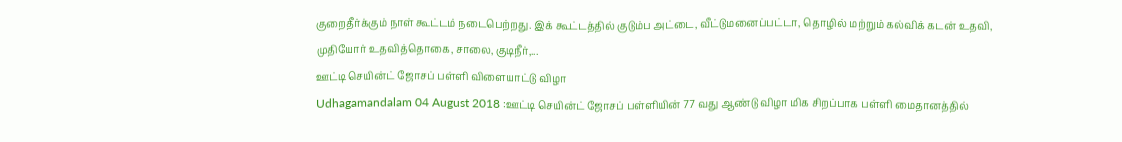குறைதீர்க்கும் நாள் கூட்டம் நடைபெற்றது. இக் கூட்டத்தில் குடும்ப அட்டை, வீட்டுமனைப்பட்டா, தொழில் மற்றும் கல்விக் கடன் உதவி, முதியோர் உதவித்தொகை, சாலை, குடிநீர்,...
ஊட்டி செயின்ட் ஜோசப் பள்ளி விளையாட்டு விழா
Udhagamandalam 04 August 2018 :ஊட்டி செயின்ட் ஜோசப் பள்ளியின் 77 வது ஆண்டு விழா மிக சிறப்பாக பள்ளி மைதானத்தில்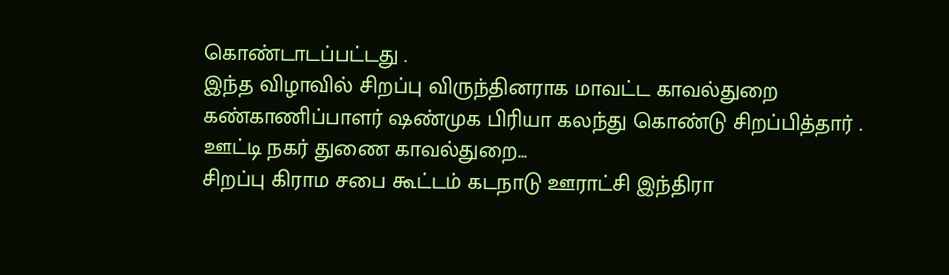கொண்டாடப்பட்டது .
இந்த விழாவில் சிறப்பு விருந்தினராக மாவட்ட காவல்துறை கண்காணிப்பாளர் ஷண்முக பிரியா கலந்து கொண்டு சிறப்பித்தார் . ஊட்டி நகர் துணை காவல்துறை...
சிறப்பு கிராம சபை கூட்டம் கடநாடு ஊராட்சி இந்திரா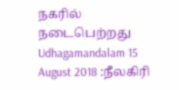நகரில் நடைபெற்றது
Udhagamandalam 15 August 2018 :நீலகிரி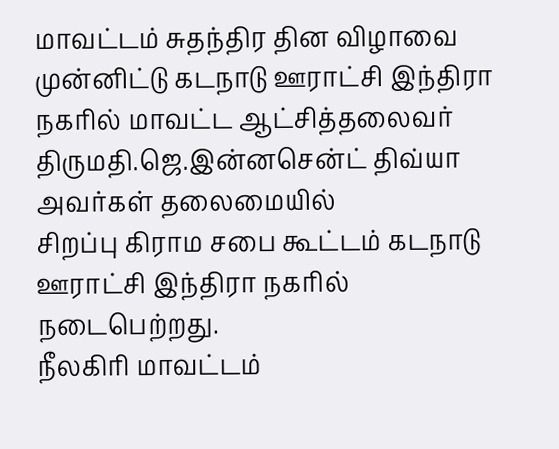மாவட்டம் சுதந்திர தின விழாவை முன்னிட்டு கடநாடு ஊராட்சி இந்திரா நகரில் மாவட்ட ஆட்சித்தலைவர் திருமதி.ஜெ.இன்னசென்ட் திவ்யா அவர்கள் தலைமையில்
சிறப்பு கிராம சபை கூட்டம் கடநாடு ஊராட்சி இந்திரா நகரில் நடைபெற்றது.
நீலகிரி மாவட்டம்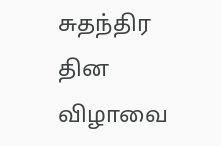சுதந்திர தின விழாவை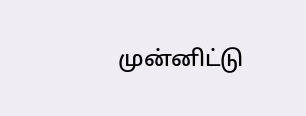முன்னிட்டு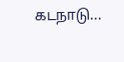கடநாடு...